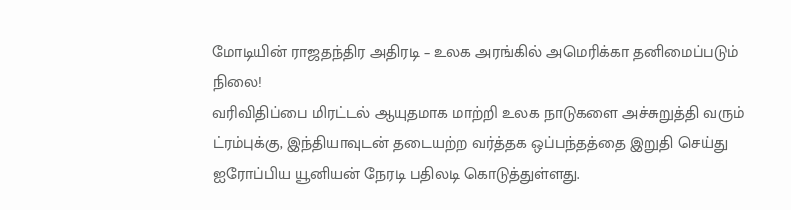மோடியின் ராஜதந்திர அதிரடி – உலக அரங்கில் அமெரிக்கா தனிமைப்படும் நிலை!
வரிவிதிப்பை மிரட்டல் ஆயுதமாக மாற்றி உலக நாடுகளை அச்சுறுத்தி வரும் ட்ரம்புக்கு, இந்தியாவுடன் தடையற்ற வர்த்தக ஒப்பந்தத்தை இறுதி செய்து ஐரோப்பிய யூனியன் நேரடி பதிலடி கொடுத்துள்ளது.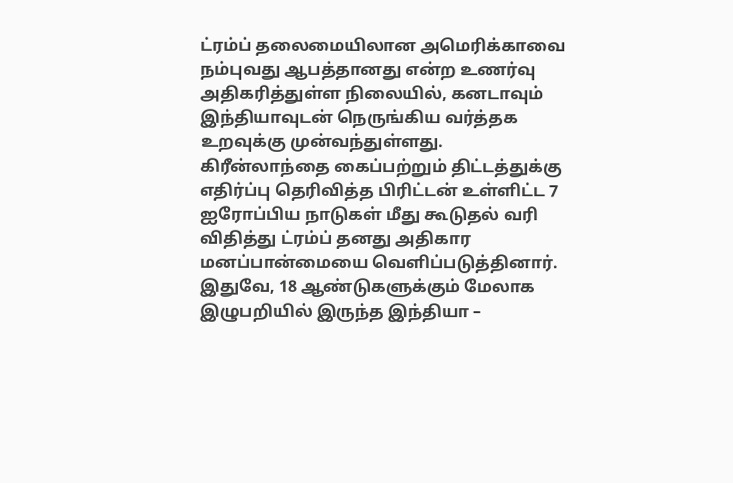ட்ரம்ப் தலைமையிலான அமெரிக்காவை நம்புவது ஆபத்தானது என்ற உணர்வு அதிகரித்துள்ள நிலையில், கனடாவும் இந்தியாவுடன் நெருங்கிய வர்த்தக உறவுக்கு முன்வந்துள்ளது.
கிரீன்லாந்தை கைப்பற்றும் திட்டத்துக்கு எதிர்ப்பு தெரிவித்த பிரிட்டன் உள்ளிட்ட 7 ஐரோப்பிய நாடுகள் மீது கூடுதல் வரி விதித்து ட்ரம்ப் தனது அதிகார மனப்பான்மையை வெளிப்படுத்தினார். இதுவே, 18 ஆண்டுகளுக்கும் மேலாக இழுபறியில் இருந்த இந்தியா –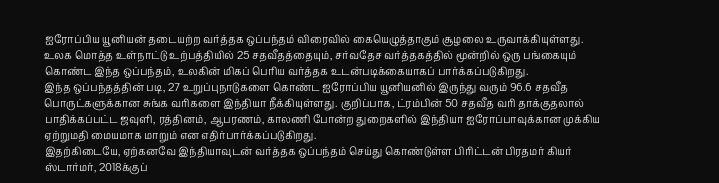ஐரோப்பிய யூனியன் தடையற்ற வர்த்தக ஒப்பந்தம் விரைவில் கையெழுத்தாகும் சூழலை உருவாக்கியுள்ளது.
உலக மொத்த உள்நாட்டு உற்பத்தியில் 25 சதவீதத்தையும், சர்வதேச வர்த்தகத்தில் மூன்றில் ஒரு பங்கையும் கொண்ட இந்த ஒப்பந்தம், உலகின் மிகப் பெரிய வர்த்தக உடன்படிக்கையாகப் பார்க்கப்படுகிறது.
இந்த ஒப்பந்தத்தின் படி, 27 உறுப்புநாடுகளை கொண்ட ஐரோப்பிய யூனியனில் இருந்து வரும் 96.6 சதவீத பொருட்களுக்கான சுங்க வரிகளை இந்தியா நீக்கியுள்ளது. குறிப்பாக, ட்ரம்பின் 50 சதவீத வரி தாக்குதலால் பாதிக்கப்பட்ட ஜவுளி, ரத்தினம், ஆபரணம், காலணி போன்ற துறைகளில் இந்தியா ஐரோப்பாவுக்கான முக்கிய ஏற்றுமதி மையமாக மாறும் என எதிர்பார்க்கப்படுகிறது.
இதற்கிடையே, ஏற்கனவே இந்தியாவுடன் வர்த்தக ஒப்பந்தம் செய்து கொண்டுள்ள பிரிட்டன் பிரதமர் கியர் ஸ்டார்மர், 2018க்குப்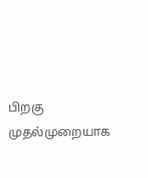பிறகு முதல்முறையாக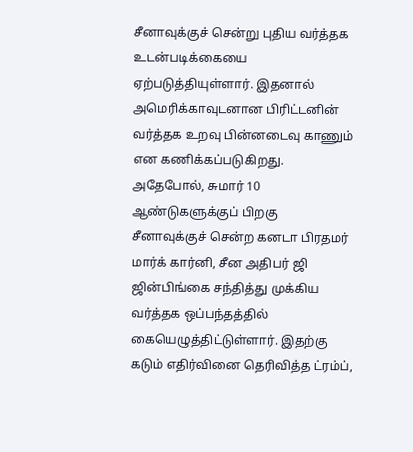சீனாவுக்குச் சென்று புதிய வர்த்தக உடன்படிக்கையை ஏற்படுத்தியுள்ளார். இதனால் அமெரிக்காவுடனான பிரிட்டனின் வர்த்தக உறவு பின்னடைவு காணும் என கணிக்கப்படுகிறது.
அதேபோல், சுமார் 10 ஆண்டுகளுக்குப் பிறகு சீனாவுக்குச் சென்ற கனடா பிரதமர் மார்க் கார்னி, சீன அதிபர் ஜி ஜின்பிங்கை சந்தித்து முக்கிய வர்த்தக ஒப்பந்தத்தில் கையெழுத்திட்டுள்ளார். இதற்கு கடும் எதிர்வினை தெரிவித்த ட்ரம்ப்,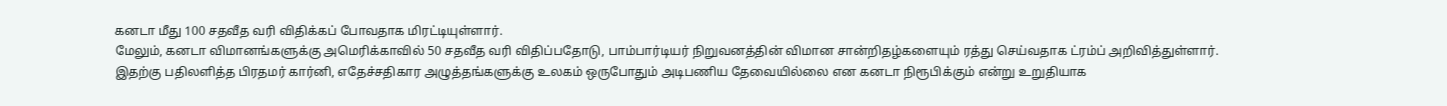கனடா மீது 100 சதவீத வரி விதிக்கப் போவதாக மிரட்டியுள்ளார்.
மேலும், கனடா விமானங்களுக்கு அமெரிக்காவில் 50 சதவீத வரி விதிப்பதோடு, பாம்பார்டியர் நிறுவனத்தின் விமான சான்றிதழ்களையும் ரத்து செய்வதாக ட்ரம்ப் அறிவித்துள்ளார்.
இதற்கு பதிலளித்த பிரதமர் கார்னி, எதேச்சதிகார அழுத்தங்களுக்கு உலகம் ஒருபோதும் அடிபணிய தேவையில்லை என கனடா நிரூபிக்கும் என்று உறுதியாக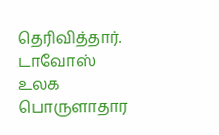தெரிவித்தார். டாவோஸ் உலக பொருளாதார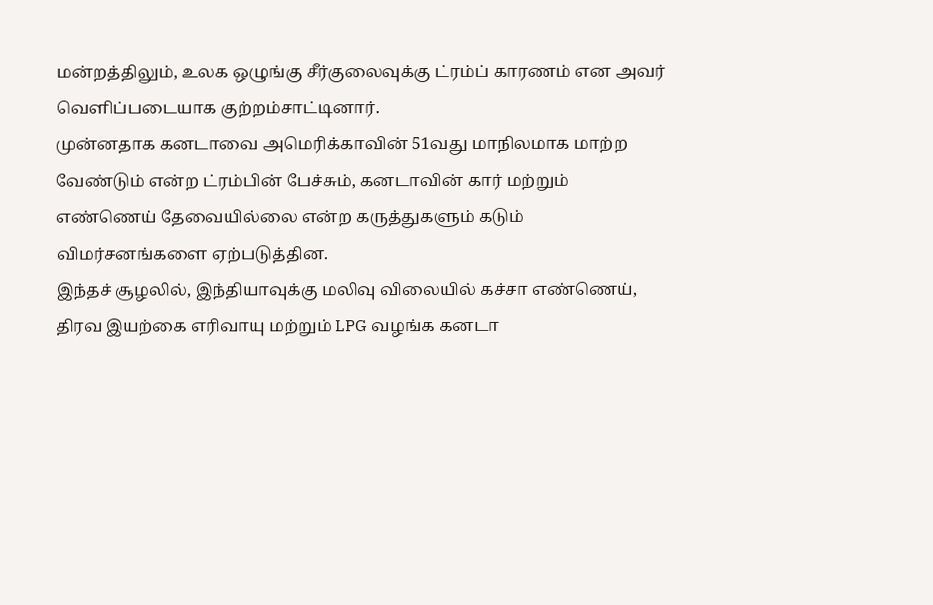மன்றத்திலும், உலக ஒழுங்கு சீர்குலைவுக்கு ட்ரம்ப் காரணம் என அவர் வெளிப்படையாக குற்றம்சாட்டினார்.
முன்னதாக கனடாவை அமெரிக்காவின் 51வது மாநிலமாக மாற்ற வேண்டும் என்ற ட்ரம்பின் பேச்சும், கனடாவின் கார் மற்றும் எண்ணெய் தேவையில்லை என்ற கருத்துகளும் கடும் விமர்சனங்களை ஏற்படுத்தின.
இந்தச் சூழலில், இந்தியாவுக்கு மலிவு விலையில் கச்சா எண்ணெய், திரவ இயற்கை எரிவாயு மற்றும் LPG வழங்க கனடா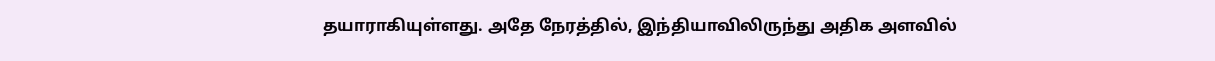தயாராகியுள்ளது. அதே நேரத்தில், இந்தியாவிலிருந்து அதிக அளவில்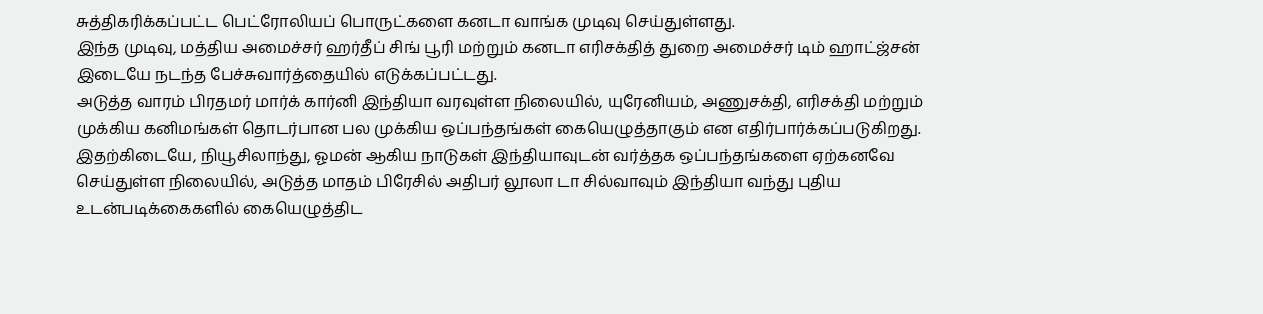சுத்திகரிக்கப்பட்ட பெட்ரோலியப் பொருட்களை கனடா வாங்க முடிவு செய்துள்ளது.
இந்த முடிவு, மத்திய அமைச்சர் ஹர்தீப் சிங் பூரி மற்றும் கனடா எரிசக்தித் துறை அமைச்சர் டிம் ஹாட்ஜ்சன் இடையே நடந்த பேச்சுவார்த்தையில் எடுக்கப்பட்டது.
அடுத்த வாரம் பிரதமர் மார்க் கார்னி இந்தியா வரவுள்ள நிலையில், யுரேனியம், அணுசக்தி, எரிசக்தி மற்றும் முக்கிய கனிமங்கள் தொடர்பான பல முக்கிய ஒப்பந்தங்கள் கையெழுத்தாகும் என எதிர்பார்க்கப்படுகிறது.
இதற்கிடையே, நியூசிலாந்து, ஓமன் ஆகிய நாடுகள் இந்தியாவுடன் வர்த்தக ஒப்பந்தங்களை ஏற்கனவே செய்துள்ள நிலையில், அடுத்த மாதம் பிரேசில் அதிபர் லூலா டா சில்வாவும் இந்தியா வந்து புதிய உடன்படிக்கைகளில் கையெழுத்திட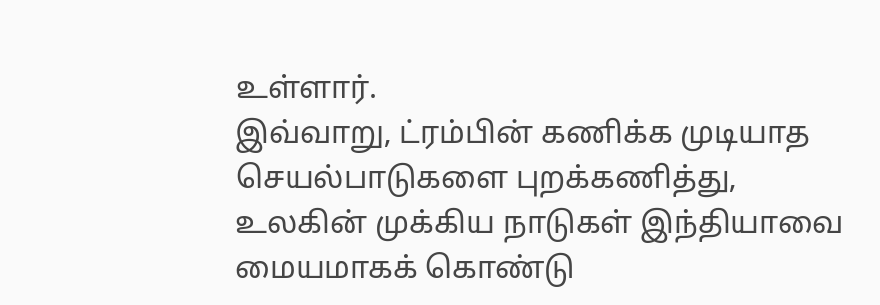உள்ளார்.
இவ்வாறு, ட்ரம்பின் கணிக்க முடியாத செயல்பாடுகளை புறக்கணித்து, உலகின் முக்கிய நாடுகள் இந்தியாவை மையமாகக் கொண்டு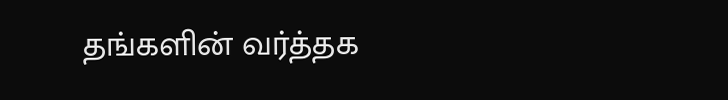தங்களின் வர்த்தக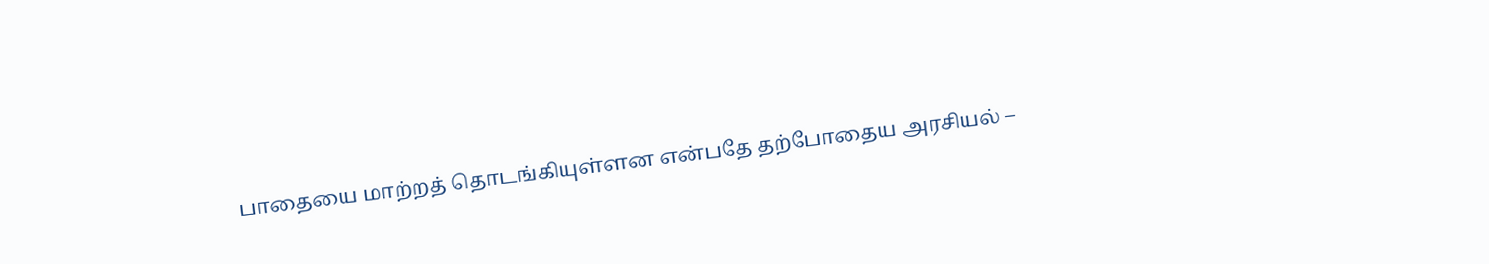பாதையை மாற்றத் தொடங்கியுள்ளன என்பதே தற்போதைய அரசியல் –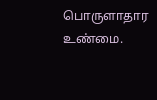பொருளாதார உண்மை.